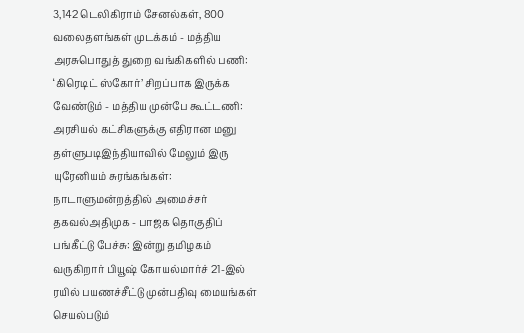3,142 டெலிகிராம் சேனல்கள், 800 வலைதளங்கள் முடக்கம் - மத்திய அரசுபொதுத் துறை வங்கிகளில் பணி: ‘கிரெடிட் ஸ்கோர்’ சிறப்பாக இருக்க வேண்டும் - மத்திய முன்பே கூட்டணி: அரசியல் கட்சிகளுக்கு எதிரான மனு தள்ளுபடிஇந்தியாவில் மேலும் இரு யுரேனியம் சுரங்கங்கள்: நாடாளுமன்றத்தில் அமைச்சர் தகவல்அதிமுக - பாஜக தொகுதிப் பங்கீட்டு பேச்சு: இன்று தமிழகம் வருகிறார் பியூஷ் கோயல்மார்ச் 21-இல் ரயில் பயணச்சீட்டு முன்பதிவு மையங்கள் செயல்படும்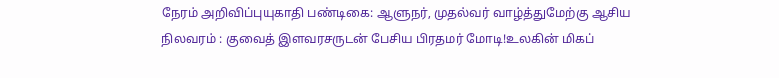நேரம் அறிவிப்புயுகாதி பண்டிகை: ஆளுநர், முதல்வர் வாழ்த்துமேற்கு ஆசிய நிலவரம் : குவைத் இளவரசருடன் பேசிய பிரதமர் மோடி!உலகின் மிகப்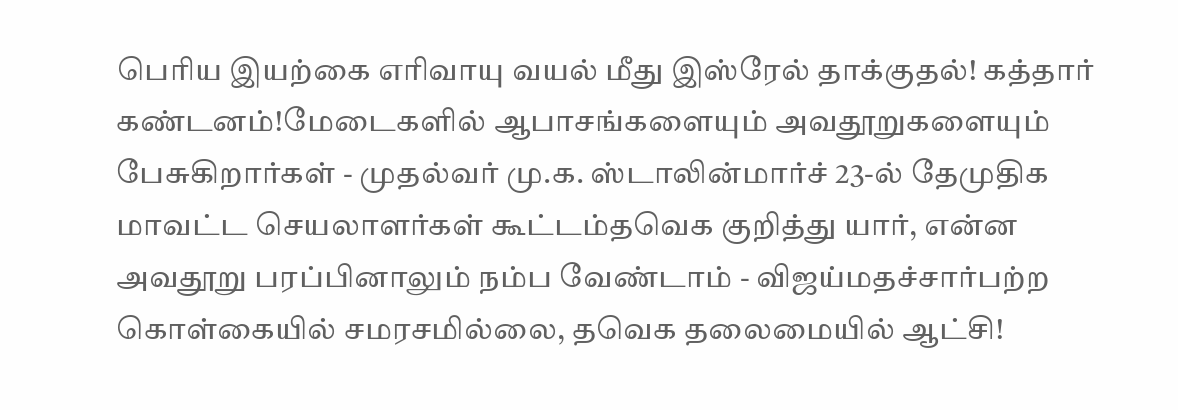பெரிய இயற்கை எரிவாயு வயல் மீது இஸ்ரேல் தாக்குதல்! கத்தார் கண்டனம்!மேடைகளில் ஆபாசங்களையும் அவதூறுகளையும் பேசுகிறார்கள் - முதல்வர் மு.க. ஸ்டாலின்மார்ச் 23-ல் தேமுதிக மாவட்ட செயலாளர்கள் கூட்டம்தவெக குறித்து யார், என்ன அவதூறு பரப்பினாலும் நம்ப வேண்டாம் - விஜய்மதச்சார்பற்ற கொள்கையில் சமரசமில்லை, தவெக தலைமையில் ஆட்சி!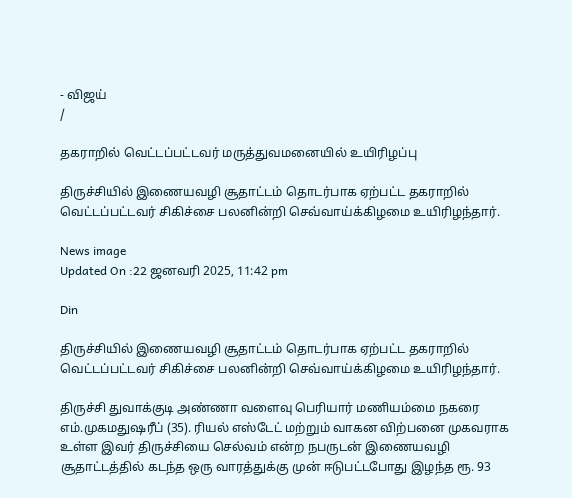- விஜய்
/

தகராறில் வெட்டப்பட்டவர் மருத்துவமனையில் உயிரிழப்பு

திருச்சியில் இணையவழி சூதாட்டம் தொடர்பாக ஏற்பட்ட தகராறில் வெட்டப்பட்டவர் சிகிச்சை பலனின்றி செவ்வாய்க்கிழமை உயிரிழந்தார்.

News image
Updated On :22 ஜனவரி 2025, 11:42 pm

Din

திருச்சியில் இணையவழி சூதாட்டம் தொடர்பாக ஏற்பட்ட தகராறில் வெட்டப்பட்டவர் சிகிச்சை பலனின்றி செவ்வாய்க்கிழமை உயிரிழந்தார்.

திருச்சி துவாக்குடி அண்ணா வளைவு பெரியார் மணியம்மை நகரை எம்.முகமதுஷரீப் (35). ரியல் எஸ்டேட் மற்றும் வாகன விற்பனை முகவராக உள்ள இவர் திருச்சியை செல்வம் என்ற நபருடன் இணையவழி சூதாட்டத்தில் கடந்த ஒரு வாரத்துக்கு முன் ஈடுபட்டபோது இழந்த ரூ. 93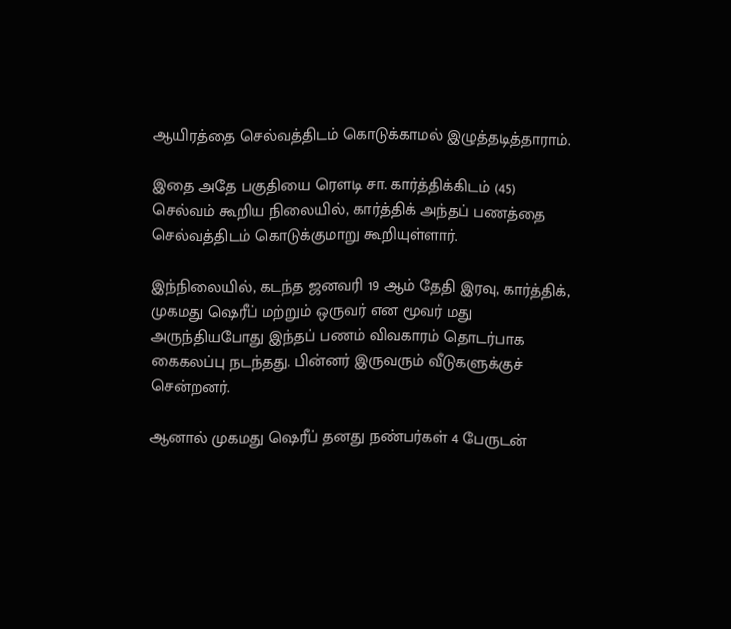ஆயிரத்தை செல்வத்திடம் கொடுக்காமல் இழுத்தடித்தாராம்.

இதை அதே பகுதியை ரெளடி சா. கார்த்திக்கிடம் (45) செல்வம் கூறிய நிலையில், கார்த்திக் அந்தப் பணத்தை செல்வத்திடம் கொடுக்குமாறு கூறியுள்ளார்.

இந்நிலையில், கடந்த ஜனவரி 19 ஆம் தேதி இரவு, கார்த்திக், முகமது ஷெரீப் மற்றும் ஒருவர் என மூவர் மது அருந்தியபோது இந்தப் பணம் விவகாரம் தொடர்பாக கைகலப்பு நடந்தது. பின்னர் இருவரும் வீடுகளுக்குச் சென்றனர்.

ஆனால் முகமது ஷெரீப் தனது நண்பர்கள் 4 பேருடன்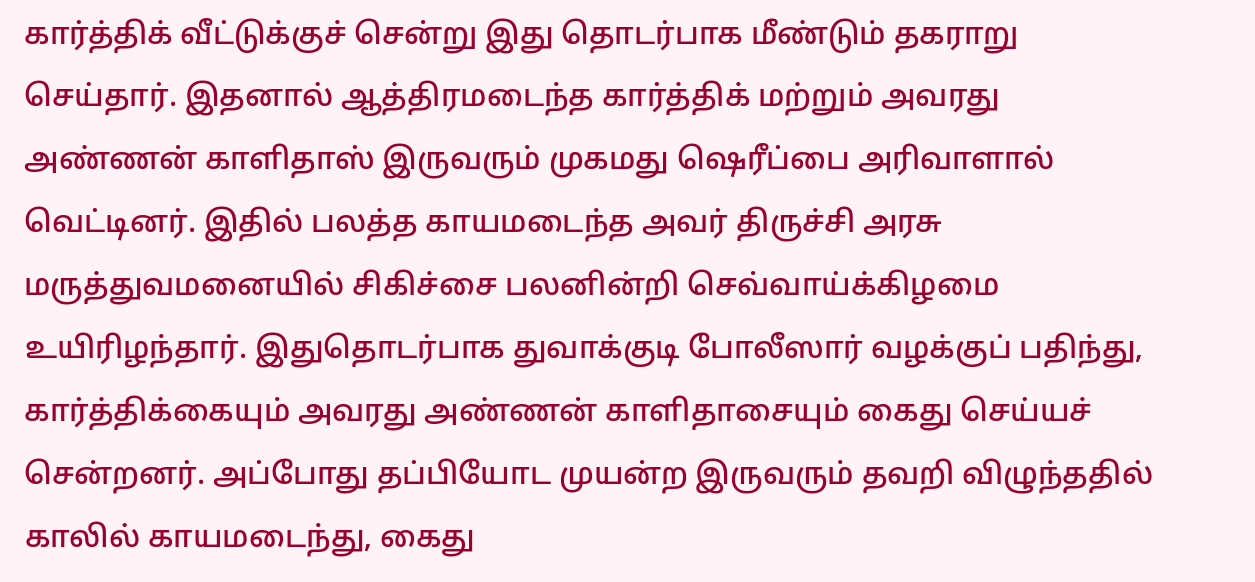கார்த்திக் வீட்டுக்குச் சென்று இது தொடர்பாக மீண்டும் தகராறு செய்தார். இதனால் ஆத்திரமடைந்த கார்த்திக் மற்றும் அவரது அண்ணன் காளிதாஸ் இருவரும் முகமது ஷெரீப்பை அரிவாளால் வெட்டினர். இதில் பலத்த காயமடைந்த அவர் திருச்சி அரசு மருத்துவமனையில் சிகிச்சை பலனின்றி செவ்வாய்க்கிழமை உயிரிழந்தார். இதுதொடர்பாக துவாக்குடி போலீஸார் வழக்குப் பதிந்து, கார்த்திக்கையும் அவரது அண்ணன் காளிதாசையும் கைது செய்யச் சென்றனர். அப்போது தப்பியோட முயன்ற இருவரும் தவறி விழுந்ததில் காலில் காயமடைந்து, கைது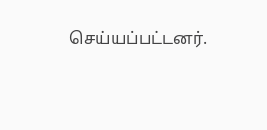செய்யப்பட்டனர்.